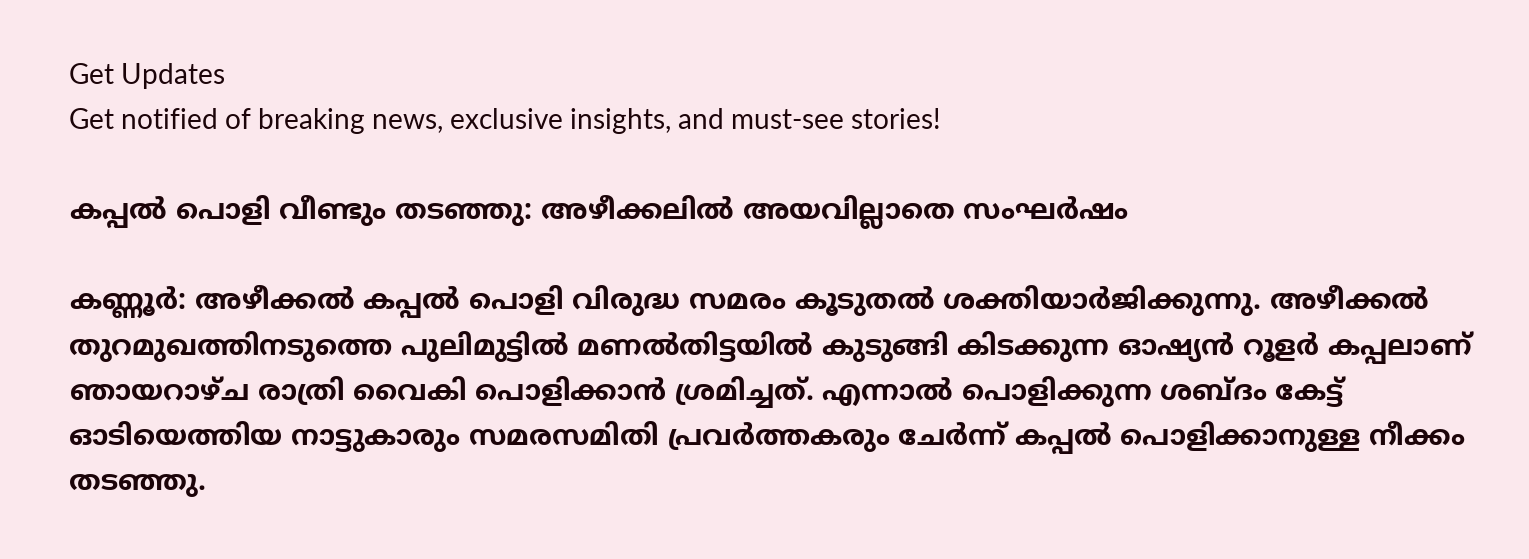Get Updates
Get notified of breaking news, exclusive insights, and must-see stories!

കപ്പൽ പൊളി വീണ്ടും തടഞ്ഞു: അഴീക്കലിൽ അയവില്ലാതെ സംഘർഷം

കണ്ണൂർ: അഴീക്കൽ കപ്പൽ പൊളി വിരുദ്ധ സമരം കൂടുതൽ ശക്തിയാർജിക്കുന്നു. അഴീക്കല്‍ തുറമുഖത്തിനടുത്തെ പുലിമുട്ടില്‍ മണല്‍തിട്ടയില്‍ കുടുങ്ങി കിടക്കുന്ന ഓഷ്യന്‍ റൂളര്‍ കപ്പലാണ് ഞായറാഴ്ച രാത്രി വൈകി പൊളിക്കാൻ ശ്രമിച്ചത്. എന്നാൽ പൊളിക്കുന്ന ശബ്ദം കേട്ട് ഓടിയെത്തിയ നാട്ടുകാരും സമരസമിതി പ്രവര്‍ത്തകരും ചേര്‍ന്ന് കപ്പൽ പൊളിക്കാനുള്ള നീക്കം തടഞ്ഞു.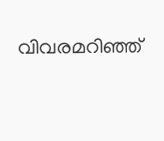വിവരമറിഞ്ഞ്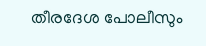തീരദേശ പോലീസും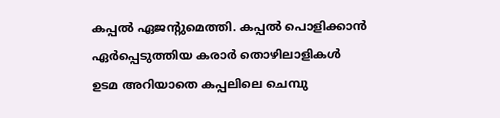കപ്പല്‍ ഏജന്റുമെത്തി. കപ്പല്‍ പൊളിക്കാന്‍ ഏര്‍പ്പെടുത്തിയ കരാര്‍ തൊഴിലാളികള്‍ ഉടമ അറിയാതെ കപ്പലിലെ ചെമ്പു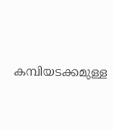കമ്പിയടക്കമുള്ള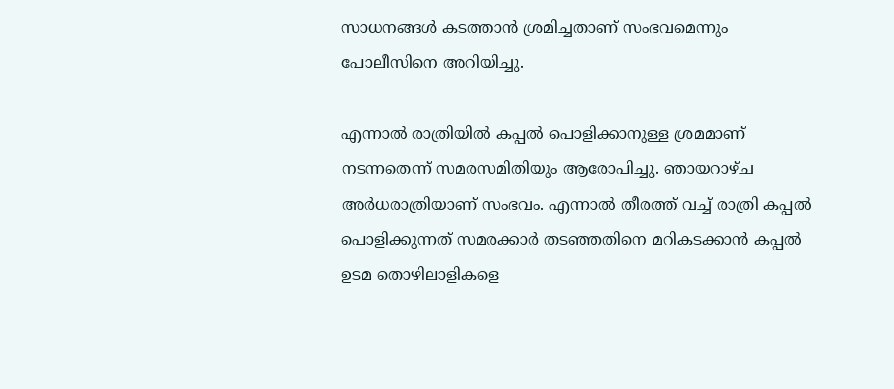സാധനങ്ങള്‍ കടത്താന്‍ ശ്രമിച്ചതാണ് സംഭവമെന്നും പോലീസിനെ അറിയിച്ചു.

എന്നാല്‍ രാത്രിയില്‍ കപ്പല്‍ പൊളിക്കാനുള്ള ശ്രമമാണ് നടന്നതെന്ന് സമരസമിതിയും ആരോപിച്ചു. ഞായറാഴ്ച അർധരാത്രിയാണ് സംഭവം. എന്നാല്‍ തീരത്ത് വച്ച് രാത്രി കപ്പല്‍ പൊളിക്കുന്നത് സമരക്കാര്‍ തടഞ്ഞതിനെ മറികടക്കാന്‍ കപ്പല്‍ ഉടമ തൊഴിലാളികളെ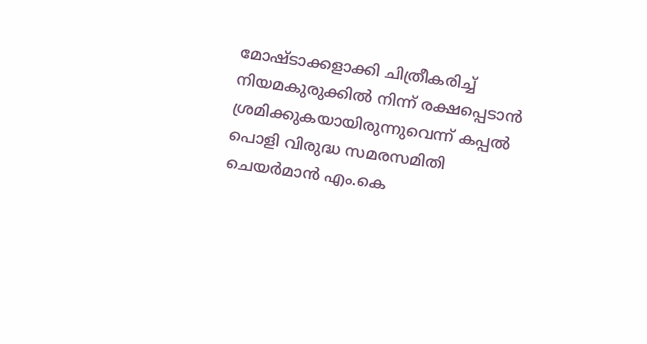മോഷ്ടാക്കളാക്കി ചിത്രീകരിച്ച് നിയമകുരുക്കില്‍ നിന്ന് രക്ഷപ്പെടാന്‍ ശ്രമിക്കുകയായിരുന്നുവെന്ന് കപ്പല്‍ പൊളി വിരുദ്ധ സമരസമിതി ചെയര്‍മാന്‍ എം.കെ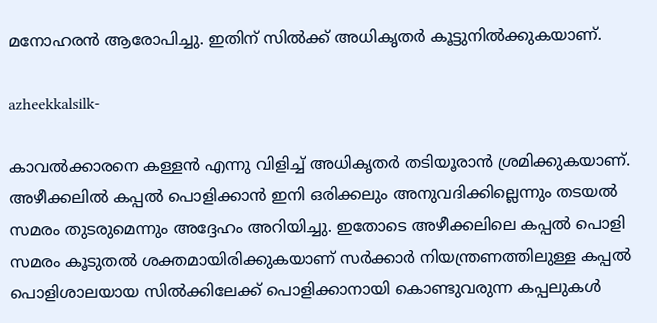മനോഹരന്‍ ആരോപിച്ചു. ഇതിന് സില്‍ക്ക് അധികൃതര്‍ കൂട്ടുനില്‍ക്കുകയാണ്.

azheekkalsilk-

കാവല്‍ക്കാരനെ കള്ളന്‍ എന്നു വിളിച്ച് അധികൃതര്‍ തടിയൂരാന്‍ ശ്രമിക്കുകയാണ്. അഴീക്കലില്‍ കപ്പല്‍ പൊളിക്കാന്‍ ഇനി ഒരിക്കലും അനുവദിക്കില്ലെന്നും തടയല്‍ സമരം തുടരുമെന്നും അദ്ദേഹം അറിയിച്ചു. ഇതോടെ അഴീക്കലിലെ കപ്പൽ പൊളി സമരം കൂടുതൽ ശക്തമായിരിക്കുകയാണ് സർക്കാർ നിയന്ത്രണത്തിലുള്ള കപ്പൽ പൊളിശാലയായ സിൽക്കിലേക്ക് പൊളിക്കാനായി കൊണ്ടുവരുന്ന കപ്പലുകൾ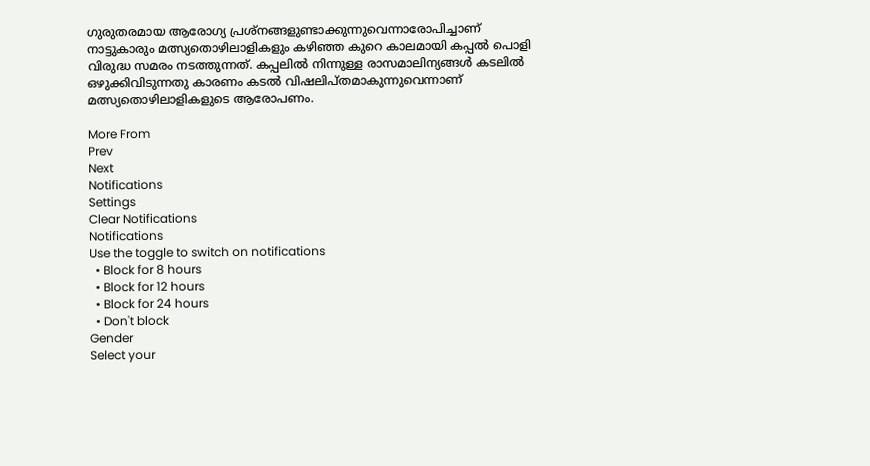ഗുരുതരമായ ആരോഗ്യ പ്രശ്നങ്ങളുണ്ടാക്കുന്നുവെന്നാരോപിച്ചാണ് നാട്ടുകാരും മത്സ്യതൊഴിലാളികളും കഴിഞ്ഞ കുറെ കാലമായി കപ്പൽ പൊളി വിരുദ്ധ സമരം നടത്തുന്നത്. കപ്പലിൽ നിന്നുള്ള രാസമാലിന്യങ്ങൾ കടലിൽ ഒഴുക്കിവിടുന്നതു കാരണം കടൽ വിഷലിപ്തമാകുന്നുവെന്നാണ് മത്സ്യതൊഴിലാളികളുടെ ആരോപണം.

More From
Prev
Next
Notifications
Settings
Clear Notifications
Notifications
Use the toggle to switch on notifications
  • Block for 8 hours
  • Block for 12 hours
  • Block for 24 hours
  • Don't block
Gender
Select your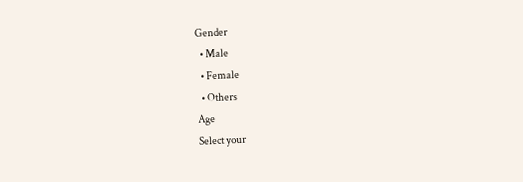Gender
  • Male
  • Female
  • Others
Age
Select your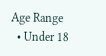Age Range
  • Under 18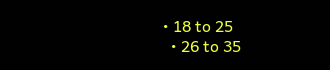• 18 to 25
  • 26 to 35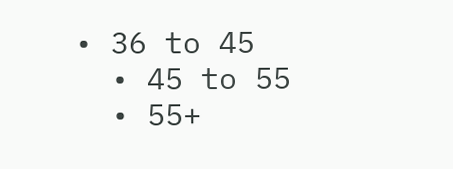• 36 to 45
  • 45 to 55
  • 55+